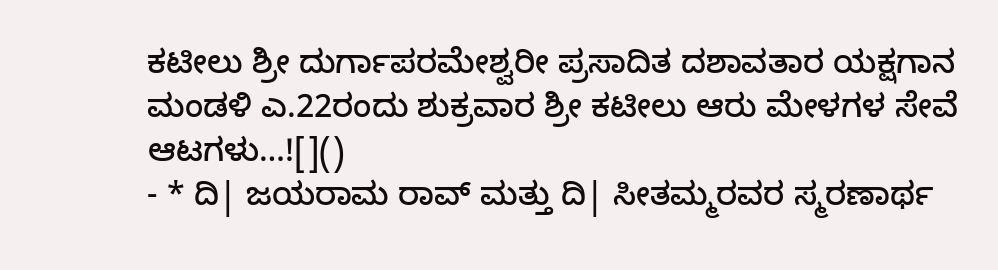ಕಟೀಲು ಶ್ರೀ ದುರ್ಗಾಪರಮೇಶ್ವರೀ ಪ್ರಸಾದಿತ ದಶಾವತಾರ ಯಕ್ಷಗಾನ ಮಂಡಳಿ ಎ.22ರಂದು ಶುಕ್ರವಾರ ಶ್ರೀ ಕಟೀಲು ಆರು ಮೇಳಗಳ ಸೇವೆ ಆಟಗಳು…![]()
- * ದಿ| ಜಯರಾಮ ರಾವ್ ಮತ್ತು ದಿ| ಸೀತಮ್ಮರವರ ಸ್ಮರಣಾರ್ಥ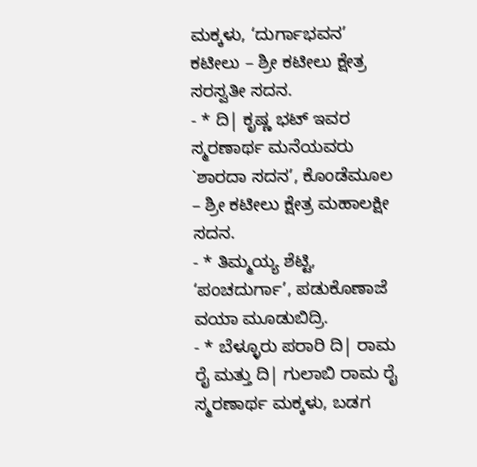ಮಕ್ಕಳು, ‘ದುರ್ಗಾಭವನ’ ಕಟೀಲು – ಶ್ರೀ ಕಟೀಲು ಕ್ಷೇತ್ರ ಸರಸ್ವತೀ ಸದನ.
- * ದಿ| ಕೃಷ್ಣ ಭಟ್ ಇವರ ಸ್ಮರಣಾರ್ಥ ಮನೆಯವರು `ಶಾರದಾ ಸದನ’, ಕೊಂಡೆಮೂಲ – ಶ್ರೀ ಕಟೀಲು ಕ್ಷೇತ್ರ ಮಹಾಲಕ್ಷೀ ಸದನ.
- * ತಿಮ್ಮಯ್ಯ ಶೆಟ್ಟಿ, ‘ಪಂಚದುರ್ಗಾ’, ಪಡುಕೊಣಾಜೆ ವಯಾ ಮೂಡುಬಿದ್ರಿ.
- * ಬೆಳ್ಳೂರು ಪರಾರಿ ದಿ| ರಾಮ ರೈ ಮತ್ತು ದಿ| ಗುಲಾಬಿ ರಾಮ ರೈ ಸ್ಮರಣಾರ್ಥ ಮಕ್ಕಳು, ಬಡಗ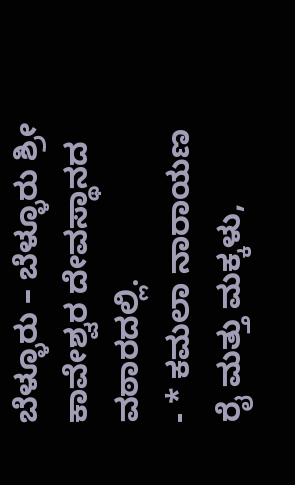ಬೆಳ್ಳೂರು – ಬೆಳ್ಳೂರು ಶ್ರೀ ಕಾವೇಶ್ವರ ದೇವಸ್ಥಾನದ ವಠಾರದಲ್ಲಿ.
- * ಕಮಲಾ ನಾರಾಯಣ ರೈ ಮತ್ತು ಮಕ್ಕಳು,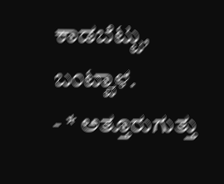ಕಾಡಬೆಟ್ಟು, ಬಂಟ್ವಾಳ.
- * ಅತ್ತೂರುಗುತ್ತು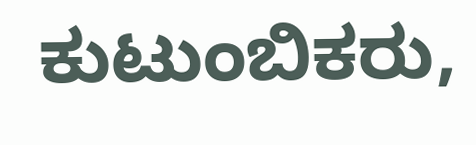ಕುಟುಂಬಿಕರು,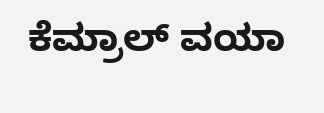ಕೆಮ್ರಾಲ್ ವಯಾ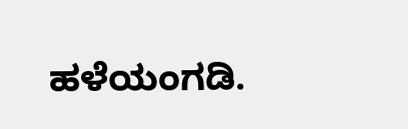ಹಳೆಯಂಗಡಿ.